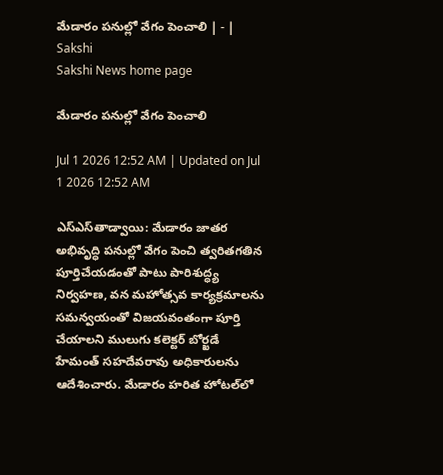మేడారం పనుల్లో వేగం పెంచాలి | - | Sakshi
Sakshi News home page

మేడారం పనుల్లో వేగం పెంచాలి

Jul 1 2026 12:52 AM | Updated on Jul 1 2026 12:52 AM

ఎస్‌ఎస్‌తాడ్వాయి: మేడారం జాతర అభివృద్ధి పనుల్లో వేగం పెంచి త్వరితగతిన పూర్తిచేయడంతో పాటు పారిశుద్ధ్య నిర్వహణ, వన మహోత్సవ కార్యక్రమాలను సమన్వయంతో విజయవంతంగా పూర్తి చేయాలని ములుగు కలెక్టర్‌ బోర్ఖడే హేమంత్‌ సహదేవరావు అధికారులను ఆదేశించారు. మేడారం హరిత హోటల్‌లో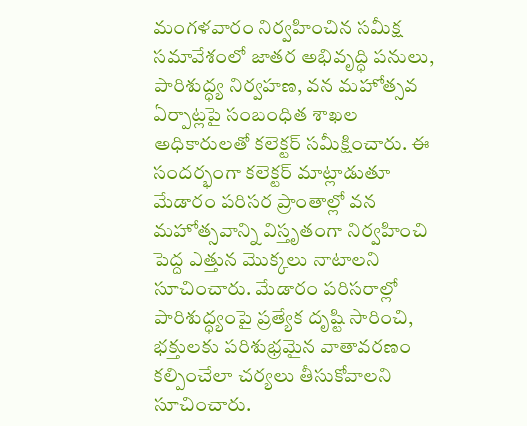మంగళవారం నిర్వహించిన సమీక్ష సమావేశంలో జాతర అభివృద్ధి పనులు, పారిశుద్ధ్య నిర్వహణ, వన మహోత్సవ ఏర్పాట్లపై సంబంధిత శాఖల అధికారులతో కలెక్టర్‌ సమీక్షించారు. ఈ సందర్భంగా కలెక్టర్‌ మాట్లాడుతూ మేడారం పరిసర ప్రాంతాల్లో వన మహోత్సవాన్ని విస్తృతంగా నిర్వహించి పెద్ద ఎత్తున మొక్కలు నాటాలని సూచించారు. మేడారం పరిసరాల్లో పారిశుద్ధ్యంపై ప్రత్యేక దృష్టి సారించి, భక్తులకు పరిశుభ్రమైన వాతావరణం కల్పించేలా చర్యలు తీసుకోవాలని సూచించారు.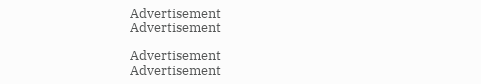Advertisement
Advertisement

Advertisement
Advertisement